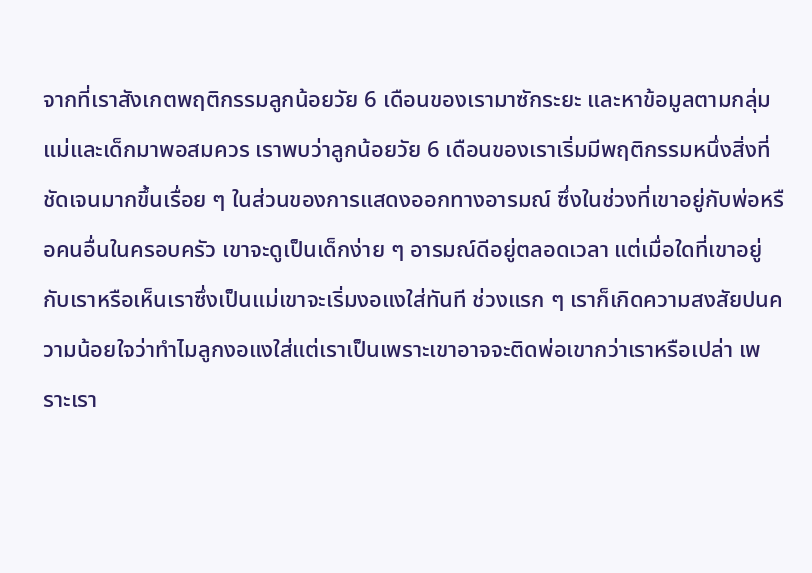จากที่เราสังเกตพฤติกรรมลูกน้อยวัย 6 เดือนของเรามาซักระยะ และหาข้อมูลตามกลุ่มแม่และเด็กมาพอสมควร เราพบว่าลูกน้อยวัย 6 เดือนของเราเริ่มมีพฤติกรรมหนึ่งสิ่งที่ชัดเจนมากขึ้นเรื่อย ๆ ในส่วนของการแสดงออกทางอารมณ์ ซึ่งในช่วงที่เขาอยู่กับพ่อหรือคนอื่นในครอบครัว เขาจะดูเป็นเด็กง่าย ๆ อารมณ์ดีอยู่ตลอดเวลา แต่เมื่อใดที่เขาอยู่กับเราหรือเห็นเราซึ่งเป็นแม่เขาจะเริ่มงอแงใส่ทันที ช่วงแรก ๆ เราก็เกิดความสงสัยปนความน้อยใจว่าทำไมลูกงอแงใส่แต่เราเป็นเพราะเขาอาจจะติดพ่อเขากว่าเราหรือเปล่า เพราะเรา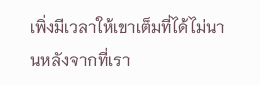เพิ่งมีเวลาให้เขาเต็มที่ได้ไม่นานหลังจากที่เรา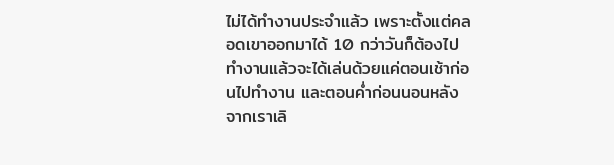ไม่ได้ทำงานประจำแล้ว เพราะตั้งแต่คลอดเขาออกมาได้ 10 กว่าวันก็ต้องไปทำงานแล้วจะได้เล่นด้วยแค่ตอนเช้าก่อนไปทำงาน และตอนค่ำก่อนนอนหลังจากเราเลิ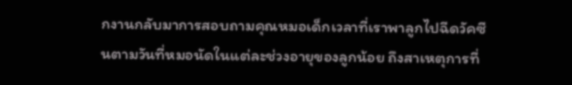กงานกลับมาการสอบถามคุณหมอเด็กเวลาที่เราพาลูกไปฉีดวัคซีนตามวันที่หมอนัดในแต่ละช่วงอายุของลูกน้อย ถึงสาเหตุการที่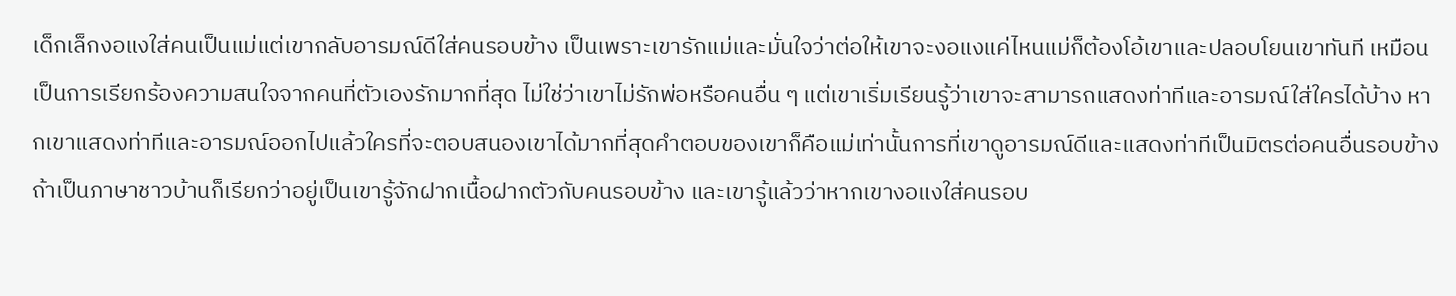เด็กเล็กงอแงใส่คนเป็นแม่แต่เขากลับอารมณ์ดีใส่คนรอบข้าง เป็นเพราะเขารักแม่และมั่นใจว่าต่อให้เขาจะงอแงแค่ไหนแม่ก็ต้องโอ้เขาและปลอบโยนเขาทันที เหมือนเป็นการเรียกร้องความสนใจจากคนที่ตัวเองรักมากที่สุด ไม่ใช่ว่าเขาไม่รักพ่อหรือคนอื่น ๆ แต่เขาเริ่มเรียนรู้ว่าเขาจะสามารถแสดงท่าทีและอารมณ์ใส่ใครได้บ้าง หากเขาแสดงท่าทีและอารมณ์ออกไปแล้วใครที่จะตอบสนองเขาได้มากที่สุดคำตอบของเขาก็คือแม่เท่านั้นการที่เขาดูอารมณ์ดีและแสดงท่าทีเป็นมิตรต่อคนอื่นรอบข้าง ถ้าเป็นภาษาชาวบ้านก็เรียกว่าอยู่เป็นเขารู้จักฝากเนื้อฝากตัวกับคนรอบข้าง และเขารู้แล้วว่าหากเขางอแงใส่คนรอบ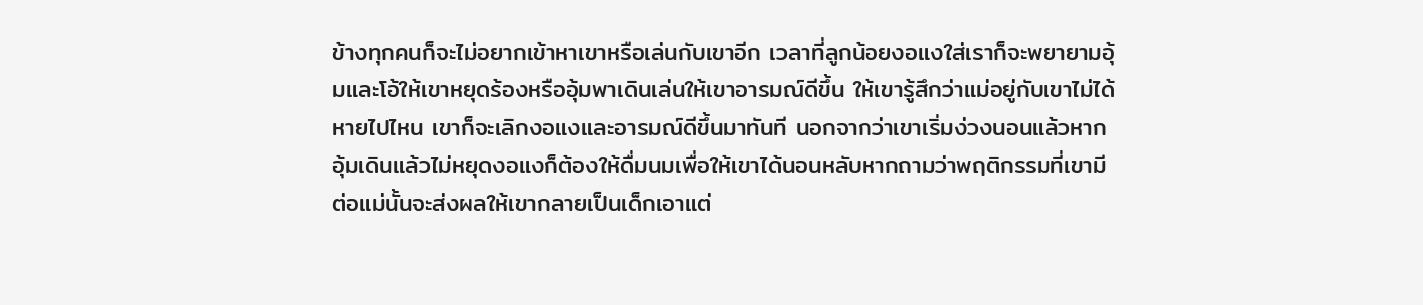ข้างทุกคนก็จะไม่อยากเข้าหาเขาหรือเล่นกับเขาอีก เวลาที่ลูกน้อยงอแงใส่เราก็จะพยายามอุ้มและโอ้ให้เขาหยุดร้องหรืออุ้มพาเดินเล่นให้เขาอารมณ์ดีขึ้น ให้เขารู้สึกว่าแม่อยู่กับเขาไม่ได้หายไปไหน เขาก็จะเลิกงอแงและอารมณ์ดีขึ้นมาทันที นอกจากว่าเขาเริ่มง่วงนอนแล้วหากอุ้มเดินแล้วไม่หยุดงอแงก็ต้องให้ดื่มนมเพื่อให้เขาได้นอนหลับหากถามว่าพฤติกรรมที่เขามีต่อแม่นั้นจะส่งผลให้เขากลายเป็นเด็กเอาแต่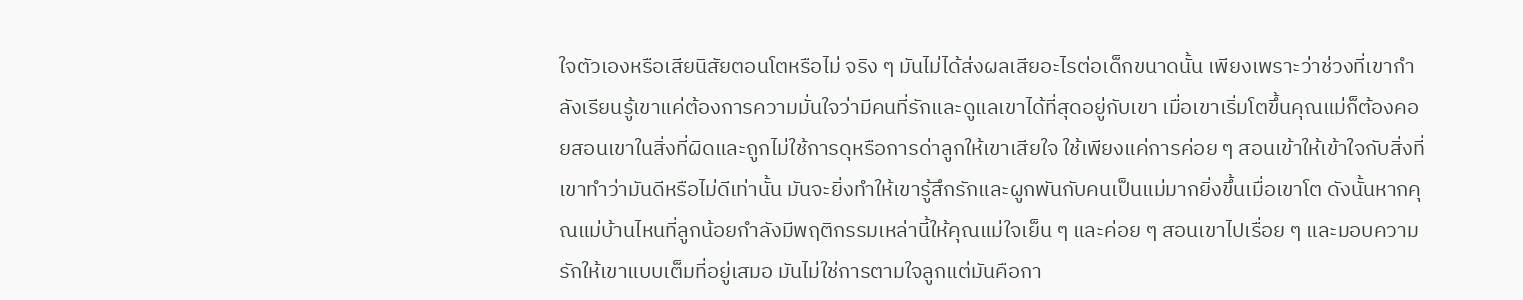ใจตัวเองหรือเสียนิสัยตอนโตหรือไม่ จริง ๆ มันไม่ได้ส่งผลเสียอะไรต่อเด็กขนาดนั้น เพียงเพราะว่าช่วงที่เขากำลังเรียนรู้เขาแค่ต้องการความมั่นใจว่ามีคนที่รักและดูแลเขาได้ที่สุดอยู่กับเขา เมื่อเขาเริ่มโตขึ้นคุณแม่ก็ต้องคอยสอนเขาในสิ่งที่ผิดและถูกไม่ใช้การดุหรือการด่าลูกให้เขาเสียใจ ใช้เพียงแค่การค่อย ๆ สอนเข้าให้เข้าใจกับสิ่งที่เขาทำว่ามันดีหรือไม่ดีเท่านั้น มันจะยิ่งทำให้เขารู้สึกรักและผูกพันกับคนเป็นแม่มากยิ่งขึ้นเมื่อเขาโต ดังนั้นหากคุณแม่บ้านไหนที่ลูกน้อยกำลังมีพฤติกรรมเหล่านี้ให้คุณแม่ใจเย็น ๆ และค่อย ๆ สอนเขาไปเรื่อย ๆ และมอบความรักให้เขาแบบเต็มที่อยู่เสมอ มันไม่ใช่การตามใจลูกแต่มันคือกา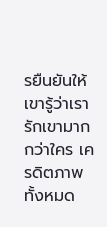รยืนยันให้เขารู้ว่าเรารักเขามากกว่าใคร เครดิตภาพทั้งหมด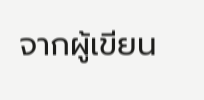จากผู้เขียน